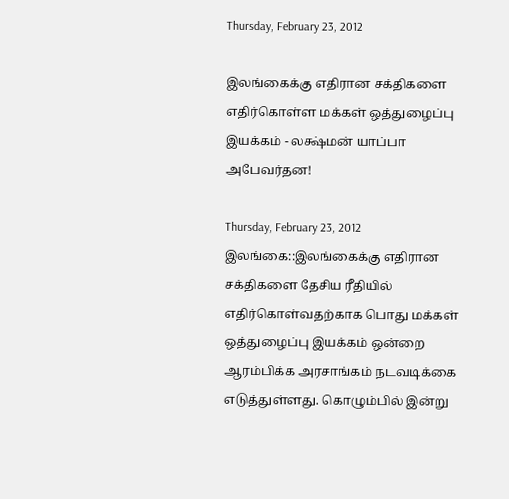Thursday, February 23, 2012

இலங்கைக்கு எதிரான சக்திகளை எதிர்கொள்ள மக்கள் ஒத்துழைப்பு இயக்கம் - லக்ஷ்மன் யாப்பா அபேவர்தன!

Thursday, February 23, 2012
இலங்கை::இலங்கைக்கு எதிரான சக்திகளை தேசிய ரீதியில் எதிர்கொள்வதற்காக பொது மக்கள் ஒத்துழைப்பு இயக்கம் ஒன்றை ஆரம்பிக்க அரசாங்கம் நடவடிக்கை எடுத்துள்ளது. கொழும்பில் இன்று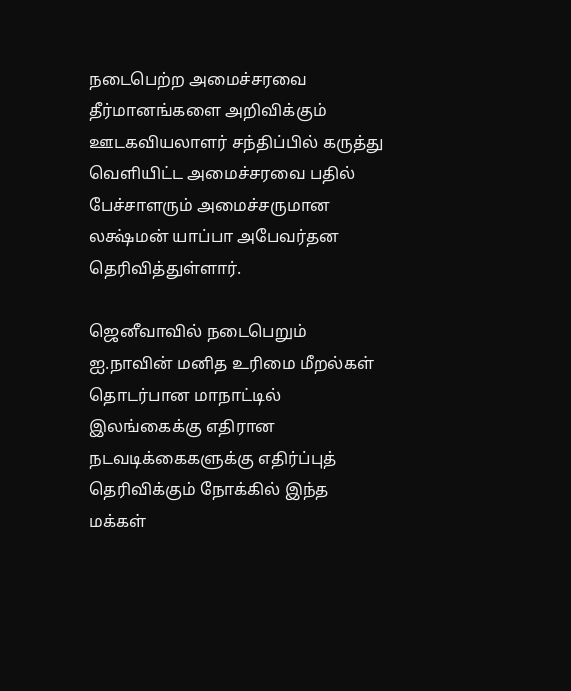நடைபெற்ற அமைச்சரவை தீர்மானங்களை அறிவிக்கும் ஊடகவியலாளர் சந்திப்பில் கருத்து வெளியிட்ட அமைச்சரவை பதில் பேச்சாளரும் அமைச்சருமான லக்ஷ்மன் யாப்பா அபேவர்தன தெரிவித்துள்ளார்.

ஜெனீவாவில் நடைபெறும் ஐ.நாவின் மனித உரிமை மீறல்கள் தொடர்பான மாநாட்டில் இலங்கைக்கு எதிரான நடவடிக்கைகளுக்கு எதிர்ப்புத் தெரிவிக்கும் நோக்கில் இந்த மக்கள்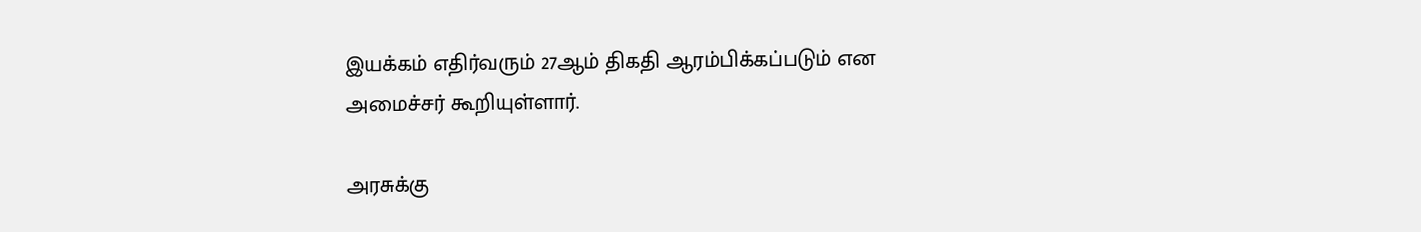இயக்கம் எதிர்வரும் 27ஆம் திகதி ஆரம்பிக்கப்படும் என அமைச்சர் கூறியுள்ளார்.

அரசுக்கு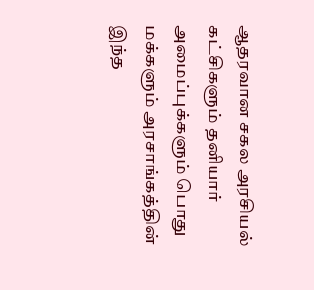ஆதரவான சகல அரசியல் கட்சிகளும் தனியார் அமைப்புக்களும் பொது மக்களும் அரசாங்கத்தின் இந்த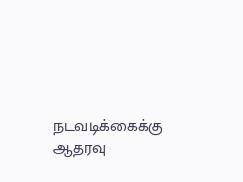நடவடிக்கைக்கு ஆதரவு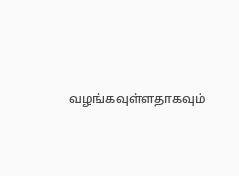வழங்கவுள்ளதாகவும்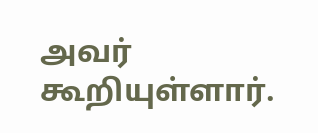அவர் கூறியுள்ளார்.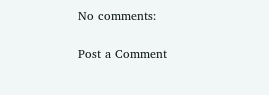No comments:

Post a Comment